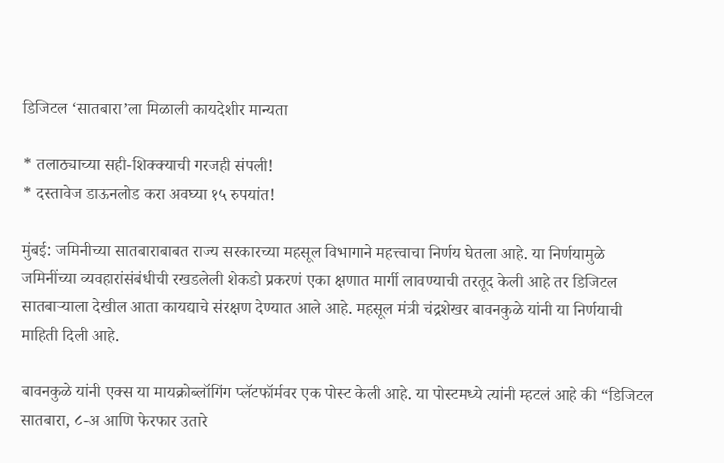डिजिटल ‘सातबारा’ला मिळाली कायदेशीर मान्यता

* तलाठ्याच्या सही-शिक्क्याची गरजही संपली!
* दस्तावेज डाऊनलोड करा अवघ्या १५ रुपयांत!

मुंबई: जमिनीच्या सातबाराबाबत राज्य सरकारच्या महसूल विभागाने महत्त्वाचा निर्णय घेतला आहे. या निर्णयामुळे जमिनींच्या व्यवहारांसंबंधीची रखडलेली शेकडो प्रकरणं एका क्षणात मार्गी लावण्याची तरतूद केली आहे तर डिजिटल सातबाऱ्याला देखील आता कायद्याचे संरक्षण देण्यात आले आहे. महसूल मंत्री चंद्रशेखर बावनकुळे यांनी या निर्णयाची माहिती दिली आहे.

बावनकुळे यांनी एक्स या मायक्रोब्लॉगिंग प्लॅटफॉर्मवर एक पोस्ट केली आहे. या पोस्टमध्ये त्यांनी म्हटलं आहे की “डिजिटल सातबारा, ८-अ आणि फेरफार उतारे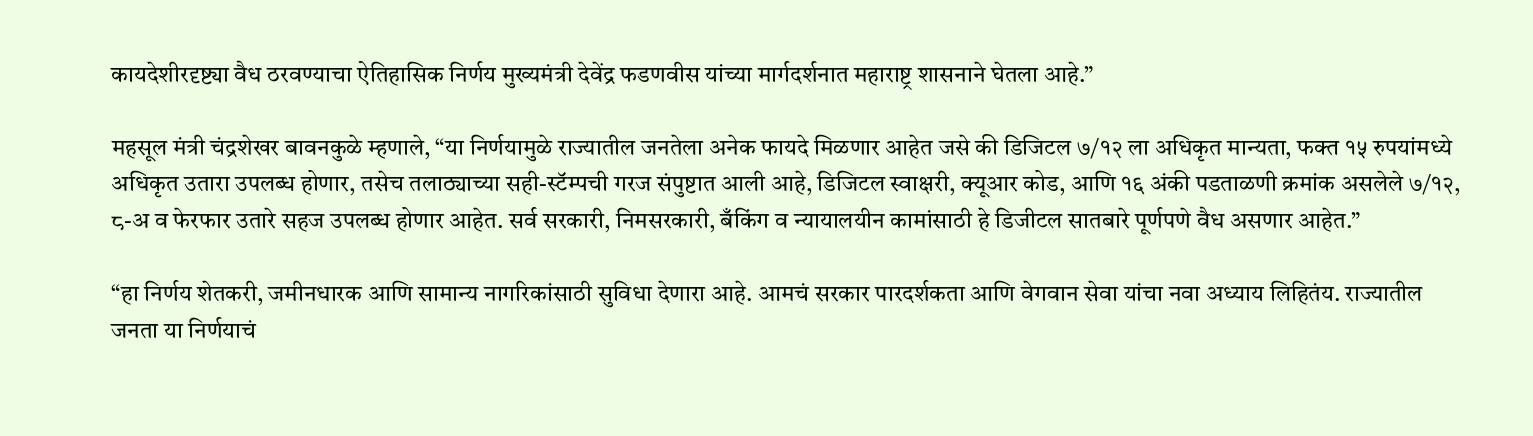कायदेशीरदृष्ट्या वैध ठरवण्याचा ऐतिहासिक निर्णय मुख्यमंत्री देवेंद्र फडणवीस यांच्या मार्गदर्शनात महाराष्ट्र शासनाने घेतला आहे.”

महसूल मंत्री चंद्रशेखर बावनकुळे म्हणाले, “या निर्णयामुळे राज्यातील जनतेला अनेक फायदे मिळणार आहेत जसे की डिजिटल ७/१२ ला अधिकृत मान्यता, फक्त १५ रुपयांमध्ये अधिकृत उतारा उपलब्ध होणार, तसेच तलाठ्याच्या सही-स्टॅम्पची गरज संपुष्टात आली आहे, डिजिटल स्वाक्षरी, क्यूआर कोड, आणि १६ अंकी पडताळणी क्रमांक असलेले ७/१२, ८-अ व फेरफार उतारे सहज उपलब्ध होणार आहेत. सर्व सरकारी, निमसरकारी, बँकिंग व न्यायालयीन कामांसाठी हे डिजीटल सातबारे पूर्णपणे वैध असणार आहेत.”

“हा निर्णय शेतकरी, जमीनधारक आणि सामान्य नागरिकांसाठी सुविधा देणारा आहे. आमचं सरकार पारदर्शकता आणि वेगवान सेवा यांचा नवा अध्याय लिहितंय. राज्यातील जनता या निर्णयाचं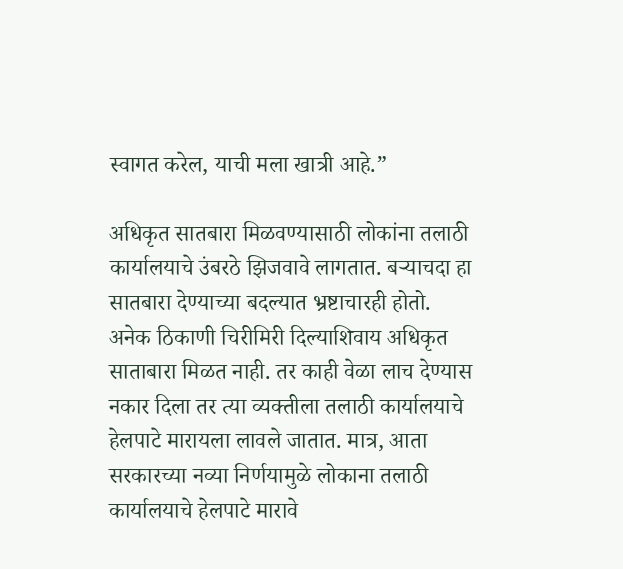स्वागत करेल, याची मला खात्री आहे.”

अधिकृत सातबारा मिळवण्यासाठी लोकांना तलाठी कार्यालयाचे उंबरठे झिजवावे लागतात. बऱ्याचदा हा सातबारा देण्याच्या बदल्यात भ्रष्टाचारही होतो. अनेक ठिकाणी चिरीमिरी दिल्याशिवाय अधिकृत साताबारा मिळत नाही. तर काही वेळा लाच देण्यास नकार दिला तर त्या व्यक्तीला तलाठी कार्यालयाचे हेलपाटे मारायला लावले जातात. मात्र, आता सरकारच्या नव्या निर्णयामुळे लोकाना तलाठी कार्यालयाचे हेलपाटे मारावे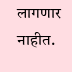लागणार नाहीत.